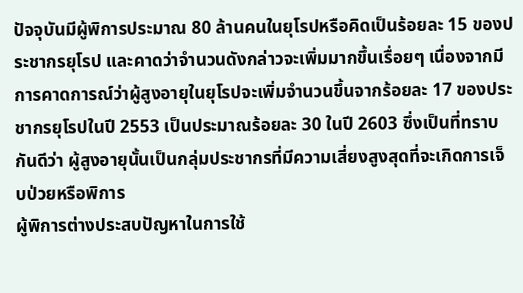ปัจจุบันมีผู้พิการประมาณ 80 ล้านคนในยุโรปหรือคิดเป็นร้อยละ 15 ของประชากรยุโรป และคาดว่าจำนวนดังกล่าวจะเพิ่มมากขึ้นเรื่อยๆ เนื่องจากมีการคาดการณ์ว่าผู้สูงอายุในยุโรปจะเพิ่มจำนวนขึ้นจากร้อยละ 17 ของประชากรยุโรปในปี 2553 เป็นประมาณร้อยละ 30 ในปี 2603 ซึ่งเป็นที่ทราบกันดีว่า ผู้สูงอายุนั้นเป็นกลุ่มประชากรที่มีความเสี่ยงสูงสุดที่จะเกิดการเจ็บป่วยหรือพิการ
ผู้พิการต่างประสบปัญหาในการใช้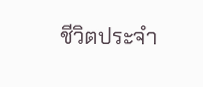ชีวิตประจำ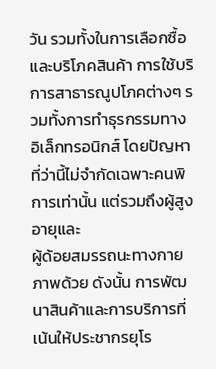วัน รวมทั้งในการเลือกซื้อและบริโภคสินค้า การใช้บริการสาธารณูปโภคต่างๆ รวมทั้งการทำธุรกรรมทางอิเล็กทรอนิกส์ โดยปัญหาที่ว่านี้ไม่จำกัดเฉพาะคนพิการเท่านั้น แต่รวมถึงผู้สูงอายุและ
ผู้ด้อยสมรรถนะทางกายภาพด้วย ดังนั้น การพัฒนาสินค้าและการบริการที่เน้นให้ประชากรยุโร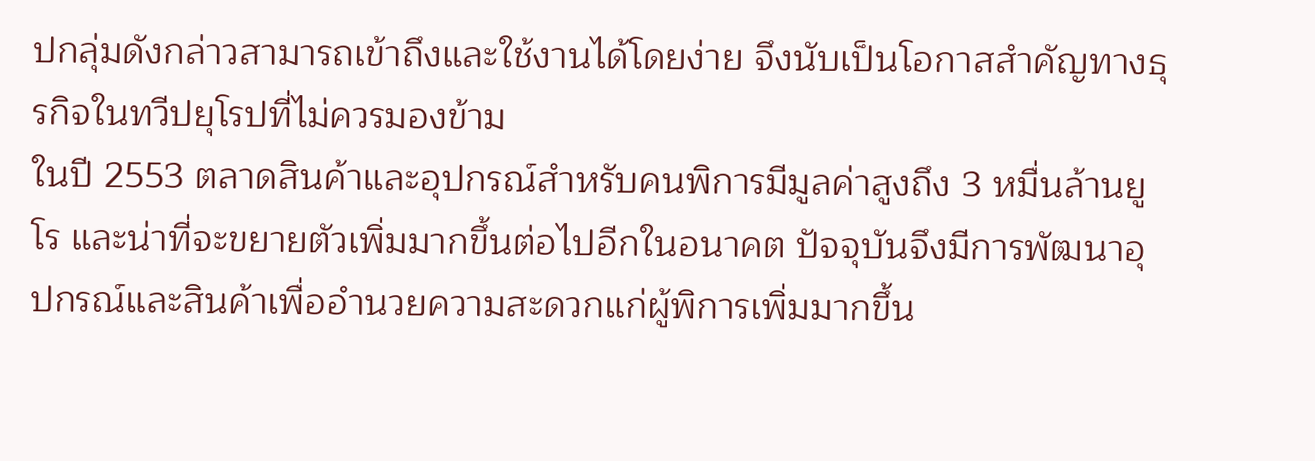ปกลุ่มดังกล่าวสามารถเข้าถึงและใช้งานได้โดยง่าย จึงนับเป็นโอกาสสำคัญทางธุรกิจในทวีปยุโรปที่ไม่ควรมองข้าม
ในปี 2553 ตลาดสินค้าและอุปกรณ์สำหรับคนพิการมีมูลค่าสูงถึง 3 หมื่นล้านยูโร และน่าที่จะขยายตัวเพิ่มมากขึ้นต่อไปอีกในอนาคต ปัจจุบันจึงมีการพัฒนาอุปกรณ์และสินค้าเพื่ออำนวยความสะดวกแก่ผู้พิการเพิ่มมากขึ้น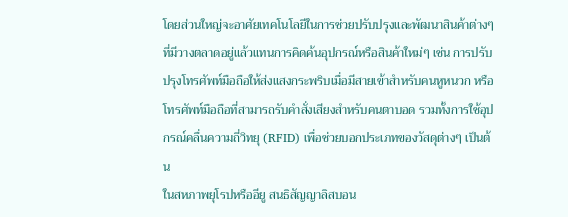โดยส่วนใหญ่จะอาศัยเทคโนโลยีในการช่วยปรับปรุงและพัฒนาสินค้าต่างๆ ที่มีวางตลาดอยู่แล้วแทนการคิดค้นอุปกรณ์หรือสินค้าใหม่ๆ เช่น การปรับปรุงโทรศัพท์มือถือให้ส่งแสงกระพริบเมื่อมีสายเข้าสำหรับคนหูหนวก หรือโทรศัพท์มือถือที่สามารถรับคำสั่งเสียงสำหรับคนตาบอด รวมทั้งการใช้อุปกรณ์คลื่นความถี่วิทยุ (RFID) เพื่อช่วยบอกประเภทของวัสดุต่างๆ เป็นต้น
ในสหภาพยุโรปหรืออียู สนธิสัญญาลิสบอน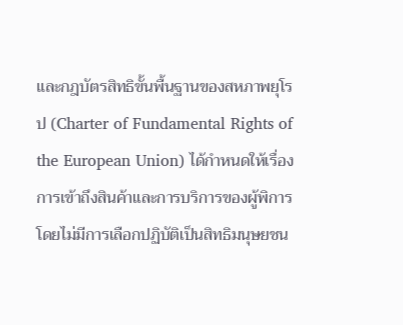และกฎบัตรสิทธิขั้นพื้นฐานของสหภาพยุโรป (Charter of Fundamental Rights of the European Union) ได้กำหนดให้เรื่องการเข้าถึงสินค้าและการบริการของผู้พิการโดยไม่มีการเลือกปฏิบัติเป็นสิทธิมนุษยชน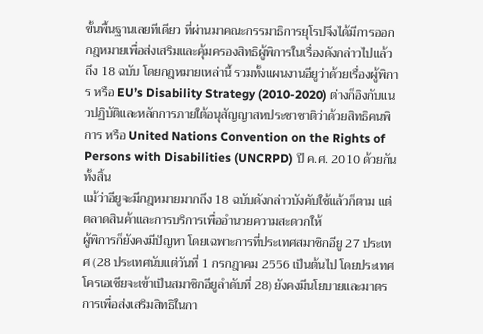ขั้นพื้นฐานเลยทีเดียว ที่ผ่านมาคณะกรรมาธิการยุโรปจึงได้มีการออกกฎหมายเพื่อส่งเสริมและคุ้มครองสิทธิผู้พิการในเรื่องดังกล่าวไปแล้วถึง 18 ฉบับ โดยกฎหมายเหล่านี้ รวมทั้งแผนงานอียูว่าด้วยเรื่องผู้พิการ หรือ EU’s Disability Strategy (2010-2020) ต่างก็อิงกับแนวปฏิบัติและหลักการภายใต้อนุสัญญาสหประชาชาติว่าด้วยสิทธิคนพิการ หรือ United Nations Convention on the Rights of Persons with Disabilities (UNCRPD) ปี ค.ศ. 2010 ด้วยกันทั้งสิ้น
แม้ว่าอียูจะมีกฎหมายมากถึง 18 ฉบับดังกล่าวบังคับใช้แล้วก็ตาม แต่ตลาดสินค้าและการบริการเพื่ออำนวยความสะดวกให้
ผู้พิการก็ยังคงมีปัญหา โดยเฉพาะการที่ประเทศสมาชิกอียู 27 ประเทศ (28 ประเทศนับแต่วันที่ 1 กรกฎาคม 2556 เป็นต้นไป โดยประเทศโครเอเชียจะเข้าเป็นสมาชิกอียูลำดับที่ 28) ยังคงมีนโยบายและมาตรการเพื่อส่งเสริมสิทธิในกา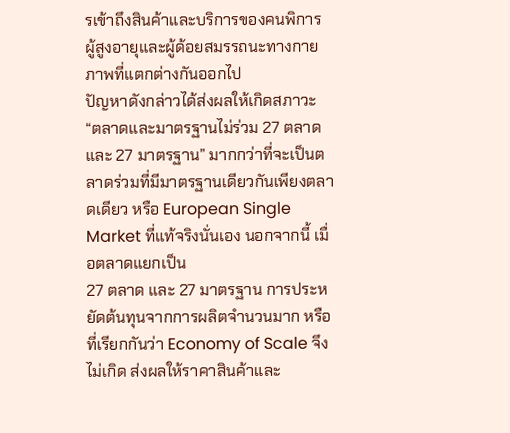รเข้าถึงสินค้าและบริการของคนพิการ ผู้สูงอายุและผู้ด้อยสมรรถนะทางกายภาพที่แตกต่างกันออกไป
ปัญหาดังกล่าวได้ส่งผลให้เกิดสภาวะ “ตลาดและมาตรฐานไม่ร่วม 27 ตลาด และ 27 มาตรฐาน” มากกว่าที่จะเป็นตลาดร่วมที่มีมาตรฐานเดียวกันเพียงตลาดเดียว หรือ European Single Market ที่แท้จริงนั่นเอง นอกจากนี้ เมื่อตลาดแยกเป็น
27 ตลาด และ 27 มาตรฐาน การประหยัดต้นทุนจากการผลิตจำนวนมาก หรือที่เรียกกันว่า Economy of Scale จึงไม่เกิด ส่งผลให้ราคาสินค้าและ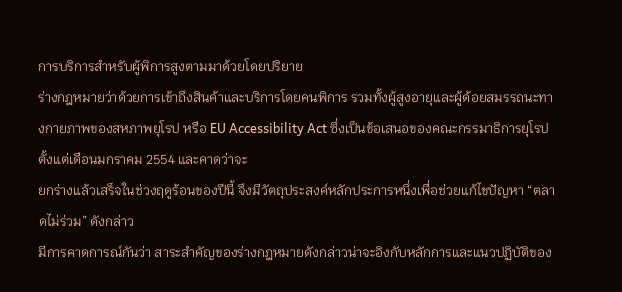การบริการสำหรับผู้พิการสูงตามมาด้วยโดยปริยาย
ร่างกฎหมายว่าด้วยการเข้าถึงสินค้าและบริการโดยคนพิการ รวมทั้งผู้สูงอายุและผู้ด้อยสมรรถนะทางกายภาพของสหภาพยุโรป หรือ EU Accessibility Act ซึ่งเป็นข้อเสนอของคณะกรรมาธิการยุโรปตั้งแต่เดือนมกราคม 2554 และคาดว่าจะ
ยกร่างแล้วเสร็จในช่วงฤดูร้อนของปีนี้ จึงมีวัตถุประสงค์หลักประการหนึ่งเพื่อช่วยแก้ไขปัญหา “ตลาดไม่ร่วม” ดังกล่าว
มีการคาดการณ์กันว่า สาระสำคัญของร่างกฎหมายดังกล่าวน่าจะอิงกับหลักการและแนวปฏิบัติของ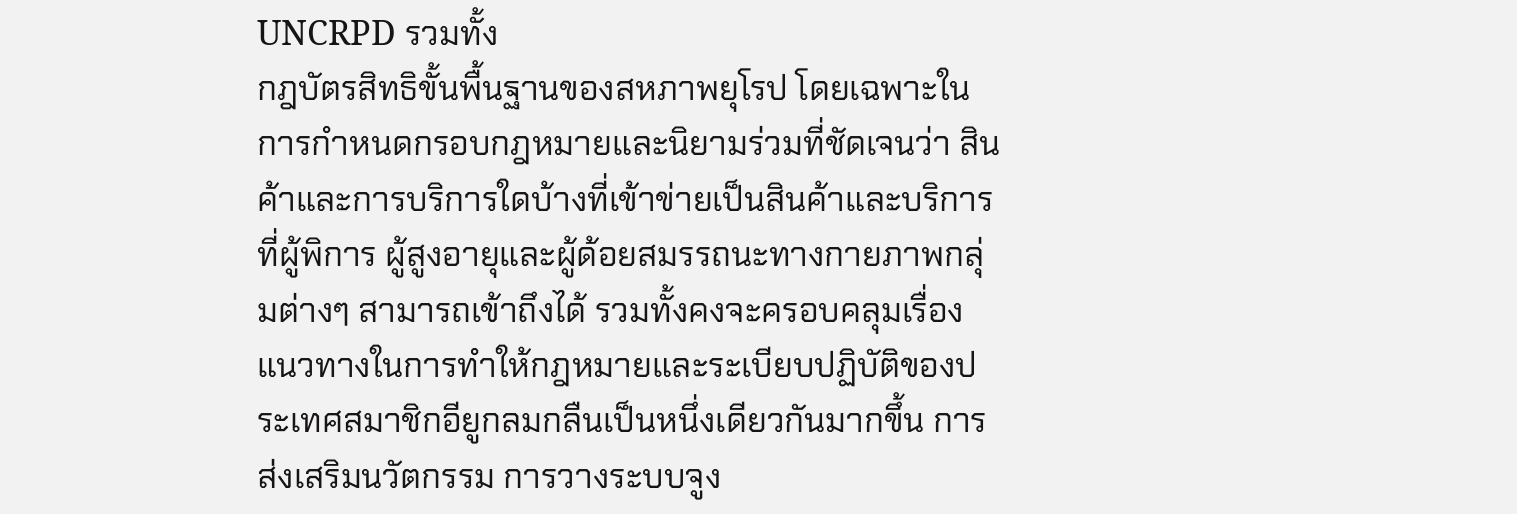UNCRPD รวมทั้ง
กฎบัตรสิทธิขั้นพื้นฐานของสหภาพยุโรป โดยเฉพาะในการกำหนดกรอบกฎหมายและนิยามร่วมที่ชัดเจนว่า สินค้าและการบริการใดบ้างที่เข้าข่ายเป็นสินค้าและบริการที่ผู้พิการ ผู้สูงอายุและผู้ด้อยสมรรถนะทางกายภาพกลุ่มต่างๆ สามารถเข้าถึงได้ รวมทั้งคงจะครอบคลุมเรื่องแนวทางในการทำให้กฎหมายและระเบียบปฏิบัติของประเทศสมาชิกอียูกลมกลืนเป็นหนึ่งเดียวกันมากขึ้น การส่งเสริมนวัตกรรม การวางระบบจูง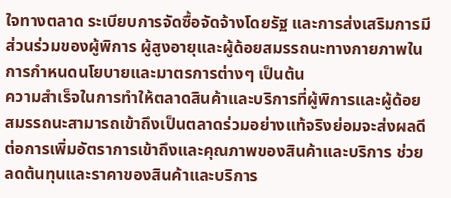ใจทางตลาด ระเบียบการจัดซื้อจัดจ้างโดยรัฐ และการส่งเสริมการมีส่วนร่วมของผู้พิการ ผู้สูงอายุและผู้ด้อยสมรรถนะทางกายภาพในการกำหนดนโยบายและมาตรการต่างๆ เป็นต้น
ความสำเร็จในการทำให้ตลาดสินค้าและบริการที่ผู้พิการและผู้ด้อยสมรรถนะสามารถเข้าถึงเป็นตลาดร่วมอย่างแท้จริงย่อมจะส่งผลดีต่อการเพิ่มอัตราการเข้าถึงและคุณภาพของสินค้าและบริการ ช่วยลดต้นทุนและราคาของสินค้าและบริการ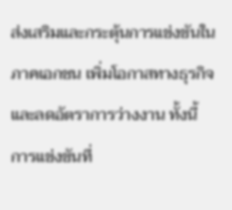ส่งเสริมและกระตุ้นการแข่งขันในภาคเอกชน เพิ่มโอกาสทางธุรกิจและลดอัตราการว่างงาน ทั้งนี้ การแข่งขันที่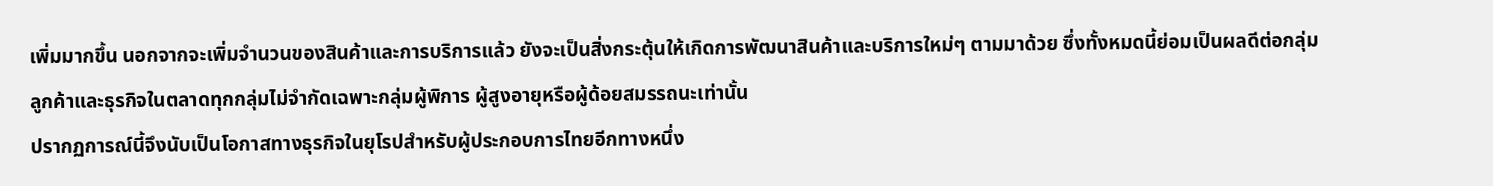เพิ่มมากขึ้น นอกจากจะเพิ่มจำนวนของสินค้าและการบริการแล้ว ยังจะเป็นสิ่งกระตุ้นให้เกิดการพัฒนาสินค้าและบริการใหม่ๆ ตามมาด้วย ซึ่งทั้งหมดนี้ย่อมเป็นผลดีต่อกลุ่มลูกค้าและธุรกิจในตลาดทุกกลุ่มไม่จำกัดเฉพาะกลุ่มผู้พิการ ผู้สูงอายุหรือผู้ด้อยสมรรถนะเท่านั้น
ปรากฏการณ์นี้จึงนับเป็นโอกาสทางธุรกิจในยุโรปสำหรับผู้ประกอบการไทยอีกทางหนึ่ง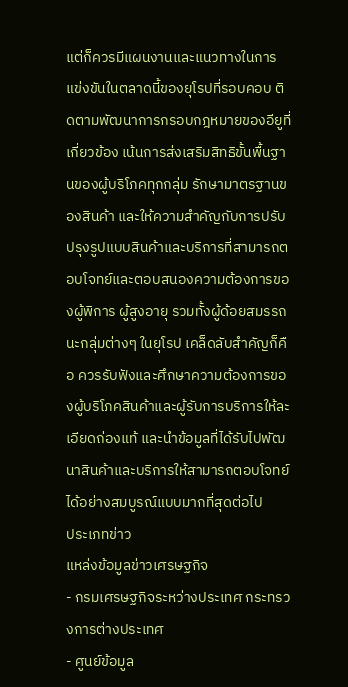แต่ก็ควรมีแผนงานและแนวทางในการแข่งขันในตลาดนี้ของยุโรปที่รอบคอบ ติดตามพัฒนาการกรอบกฎหมายของอียูที่เกี่ยวข้อง เน้นการส่งเสริมสิทธิขั้นพื้นฐานของผู้บริโภคทุกกลุ่ม รักษามาตรฐานของสินค้า และให้ความสำคัญกับการปรับปรุงรูปแบบสินค้าและบริการที่สามารถตอบโจทย์และตอบสนองความต้องการของผู้พิการ ผู้สูงอายุ รวมทั้งผู้ด้อยสมรรถนะกลุ่มต่างๆ ในยุโรป เคล็ดลับสำคัญก็คือ ควรรับฟังและศึกษาความต้องการของผู้บริโภคสินค้าและผู้รับการบริการให้ละเอียดถ่องแท้ และนำข้อมูลที่ได้รับไปพัฒนาสินค้าและบริการให้สามารถตอบโจทย์ได้อย่างสมบูรณ์แบบมากที่สุดต่อไป
ประเภทข่าว
แหล่งข้อมูลข่าวเศรษฐกิจ
- กรมเศรษฐกิจระหว่างประเทศ กระทรวงการต่างประเทศ
- ศูนย์ข้อมูล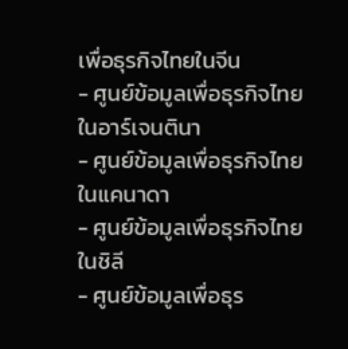เพื่อธุรกิจไทยในจีน
- ศูนย์ข้อมูลเพื่อธุรกิจไทยในอาร์เจนตินา
- ศูนย์ข้อมูลเพื่อธุรกิจไทยในแคนาดา
- ศูนย์ข้อมูลเพื่อธุรกิจไทยในชิลี
- ศูนย์ข้อมูลเพื่อธุร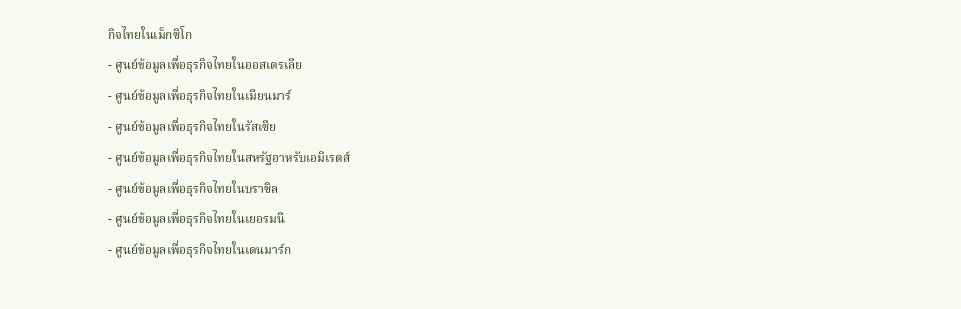กิจไทยในเม็กซิโก
- ศูนย์ข้อมูลเพื่อธุรกิจไทยในออสเตรเลีย
- ศูนย์ข้อมูลเพื่อธุรกิจไทยในเมียนมาร์
- ศูนย์ข้อมูลเพื่อธุรกิจไทยในรัสเซีย
- ศูนย์ข้อมูลเพื่อธุรกิจไทยในสหรัฐอาหรับเอมิเรตส์
- ศูนย์ข้อมูลเพื่อธุรกิจไทยในบราซิล
- ศูนย์ข้อมูลเพื่อธุรกิจไทยในเยอรมนี
- ศูนย์ข้อมูลเพื่อธุรกิจไทยในเดนมาร์ก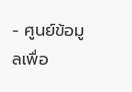- ศูนย์ข้อมูลเพื่อ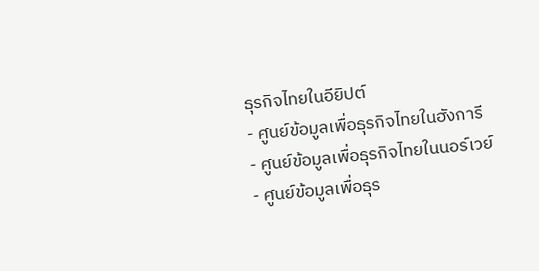ธุรกิจไทยในอียิปต์
- ศูนย์ข้อมูลเพื่อธุรกิจไทยในฮังการี
- ศูนย์ข้อมูลเพื่อธุรกิจไทยในนอร์เวย์
- ศูนย์ข้อมูลเพื่อธุร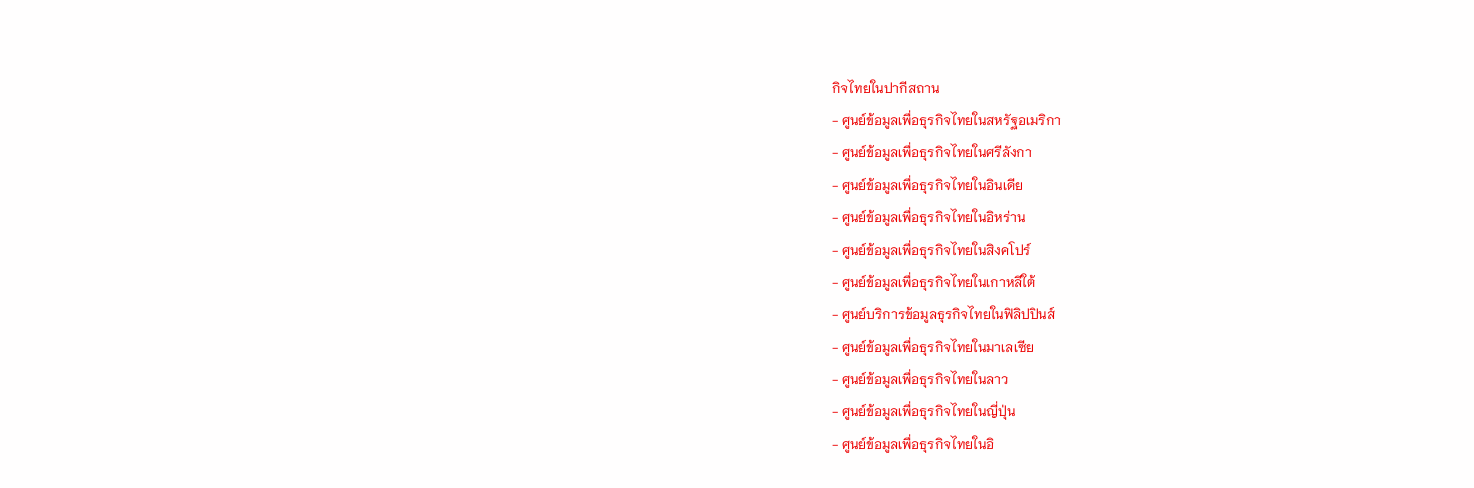กิจไทยในปากีสถาน
- ศูนย์ข้อมูลเพื่อธุรกิจไทยในสหรัฐอเมริกา
- ศูนย์ข้อมูลเพื่อธุรกิจไทยในศรีลังกา
- ศูนย์ข้อมูลเพื่อธุรกิจไทยในอินเดีย
- ศูนย์ข้อมูลเพื่อธุรกิจไทยในอิหร่าน
- ศูนย์ข้อมูลเพื่อธุรกิจไทยในสิงคโปร์
- ศูนย์ข้อมูลเพื่อธุรกิจไทยในเกาหลีใต้
- ศูนย์บริการข้อมูลธุรกิจไทยในฟิลิปปินส์
- ศูนย์ข้อมูลเพื่อธุรกิจไทยในมาเลเซีย
- ศูนย์ข้อมูลเพื่อธุรกิจไทยในลาว
- ศูนย์ข้อมูลเพื่อธุรกิจไทยในญี่ปุ่น
- ศูนย์ข้อมูลเพื่อธุรกิจไทยในอิ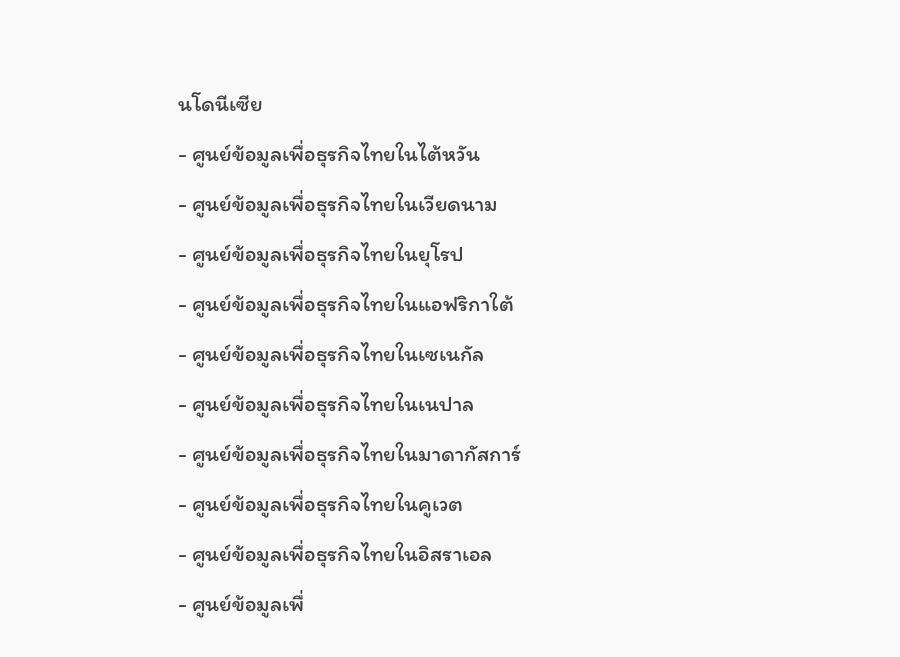นโดนีเซีย
- ศูนย์ข้อมูลเพื่อธุรกิจไทยในไต้หวัน
- ศูนย์ข้อมูลเพื่อธุรกิจไทยในเวียดนาม
- ศูนย์ข้อมูลเพื่อธุรกิจไทยในยุโรป
- ศูนย์ข้อมูลเพื่อธุรกิจไทยในแอฟริกาใต้
- ศูนย์ข้อมูลเพื่อธุรกิจไทยในเซเนกัล
- ศูนย์ข้อมูลเพื่อธุรกิจไทยในเนปาล
- ศูนย์ข้อมูลเพื่อธุรกิจไทยในมาดากัสการ์
- ศูนย์ข้อมูลเพื่อธุรกิจไทยในคูเวต
- ศูนย์ข้อมูลเพื่อธุรกิจไทยในอิสราเอล
- ศูนย์ข้อมูลเพื่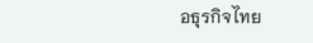อธุรกิจไทย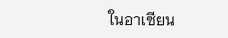ในอาเซียน